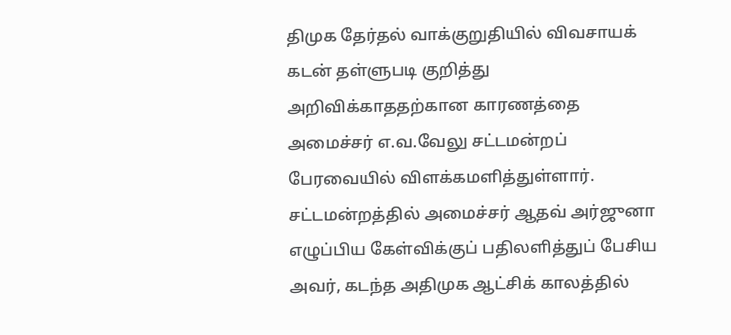திமுக தேர்தல் வாக்குறுதியில் விவசாயக் கடன் தள்ளுபடி குறித்து அறிவிக்காததற்கான காரணத்தை அமைச்சர் எ.வ.வேலு சட்டமன்றப் பேரவையில் விளக்கமளித்துள்ளார். சட்டமன்றத்தில் அமைச்சர் ஆதவ் அர்ஜுனா எழுப்பிய கேள்விக்குப் பதிலளித்துப் பேசிய அவர், கடந்த அதிமுக ஆட்சிக் காலத்தில்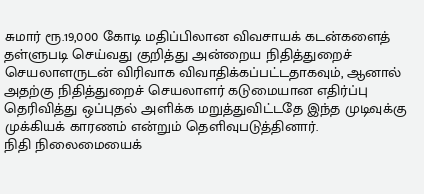சுமார் ரூ.19,000 கோடி மதிப்பிலான விவசாயக் கடன்களைத் தள்ளுபடி செய்வது குறித்து அன்றைய நிதித்துறைச் செயலாளருடன் விரிவாக விவாதிக்கப்பட்டதாகவும், ஆனால் அதற்கு நிதித்துறைச் செயலாளர் கடுமையான எதிர்ப்பு தெரிவித்து ஒப்புதல் அளிக்க மறுத்துவிட்டதே இந்த முடிவுக்கு முக்கியக் காரணம் என்றும் தெளிவுபடுத்தினார்.
நிதி நிலைமையைக்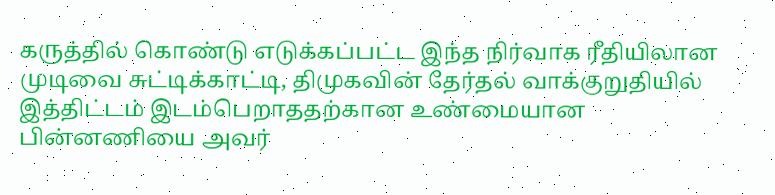கருத்தில் கொண்டு எடுக்கப்பட்ட இந்த நிர்வாக ரீதியிலான முடிவை சுட்டிக்காட்டி, திமுகவின் தேர்தல் வாக்குறுதியில் இத்திட்டம் இடம்பெறாததற்கான உண்மையான பின்னணியை அவர்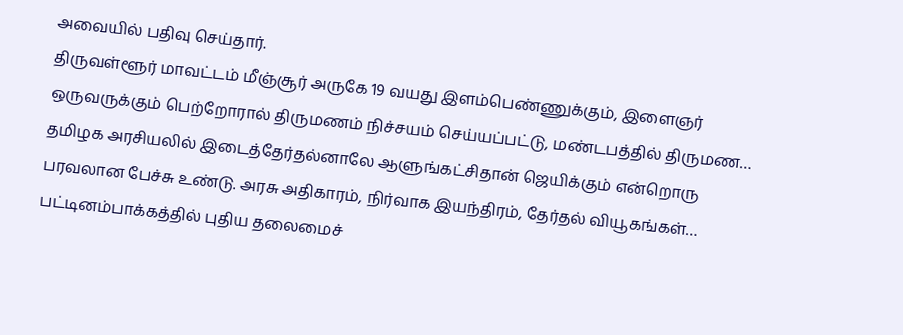அவையில் பதிவு செய்தார்.
திருவள்ளூர் மாவட்டம் மீஞ்சூர் அருகே 19 வயது இளம்பெண்ணுக்கும், இளைஞர் ஒருவருக்கும் பெற்றோரால் திருமணம் நிச்சயம் செய்யப்பட்டு, மண்டபத்தில் திருமண…
தமிழக அரசியலில் இடைத்தேர்தல்னாலே ஆளுங்கட்சிதான் ஜெயிக்கும் என்றொரு பரவலான பேச்சு உண்டு. அரசு அதிகாரம், நிர்வாக இயந்திரம், தேர்தல் வியூகங்கள்…
பட்டினம்பாக்கத்தில் புதிய தலைமைச்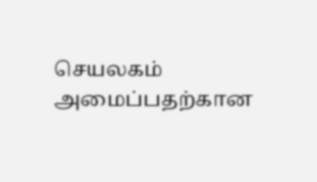செயலகம் அமைப்பதற்கான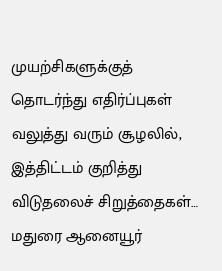முயற்சிகளுக்குத் தொடர்ந்து எதிர்ப்புகள் வலுத்து வரும் சூழலில், இத்திட்டம் குறித்து விடுதலைச் சிறுத்தைகள்…
மதுரை ஆனையூர்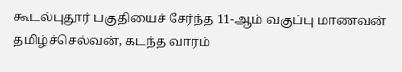கூடல்புதூர் பகுதியைச் சேர்ந்த 11-ஆம் வகுப்பு மாணவன் தமிழ்ச்செல்வன், கடந்த வாரம்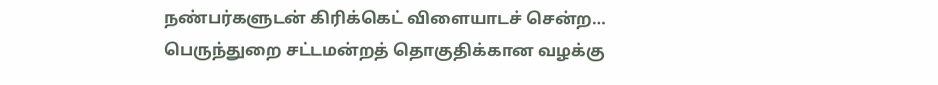நண்பர்களுடன் கிரிக்கெட் விளையாடச் சென்ற…
பெருந்துறை சட்டமன்றத் தொகுதிக்கான வழக்கு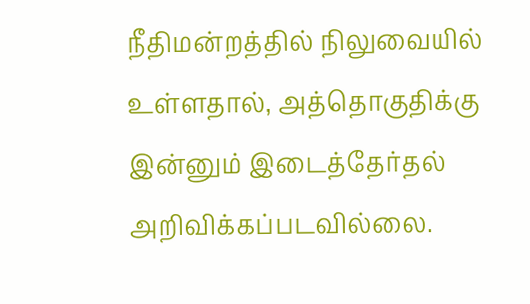நீதிமன்றத்தில் நிலுவையில் உள்ளதால், அத்தொகுதிக்கு இன்னும் இடைத்தேர்தல் அறிவிக்கப்படவில்லை.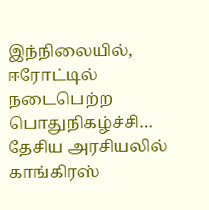இந்நிலையில், ஈரோட்டில் நடைபெற்ற பொதுநிகழ்ச்சி…
தேசிய அரசியலில் காங்கிரஸ்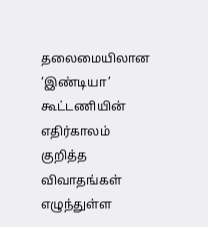தலைமையிலான ‘இண்டியா’ கூட்டணியின் எதிர்காலம் குறித்த விவாதங்கள் எழுந்துள்ள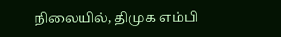நிலையில், திமுக எம்பி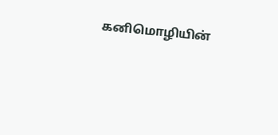கனிமொழியின்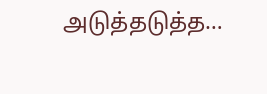அடுத்தடுத்த…